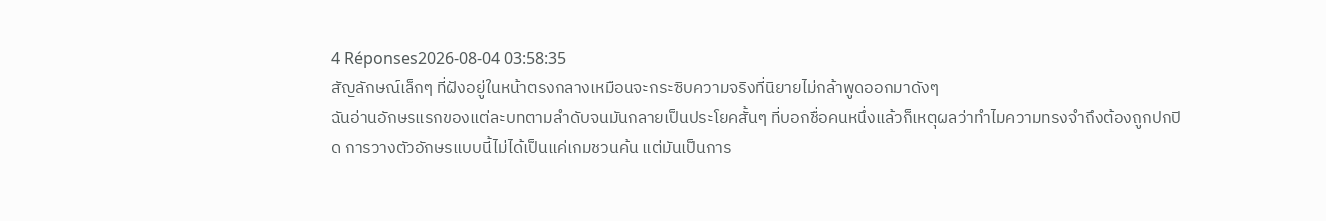4 Réponses2026-08-04 03:58:35
สัญลักษณ์เล็กๆ ที่ฝังอยู่ในหน้าตรงกลางเหมือนจะกระซิบความจริงที่นิยายไม่กล้าพูดออกมาดังๆ
ฉันอ่านอักษรแรกของแต่ละบทตามลำดับจนมันกลายเป็นประโยคสั้นๆ ที่บอกชื่อคนหนึ่งแล้วก็เหตุผลว่าทำไมความทรงจำถึงต้องถูกปกปิด การวางตัวอักษรแบบนี้ไม่ได้เป็นแค่เกมชวนค้น แต่มันเป็นการ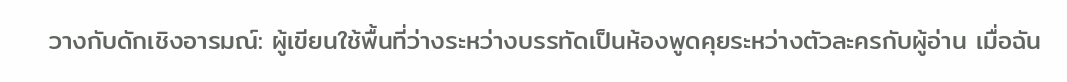วางกับดักเชิงอารมณ์: ผู้เขียนใช้พื้นที่ว่างระหว่างบรรทัดเป็นห้องพูดคุยระหว่างตัวละครกับผู้อ่าน เมื่อฉัน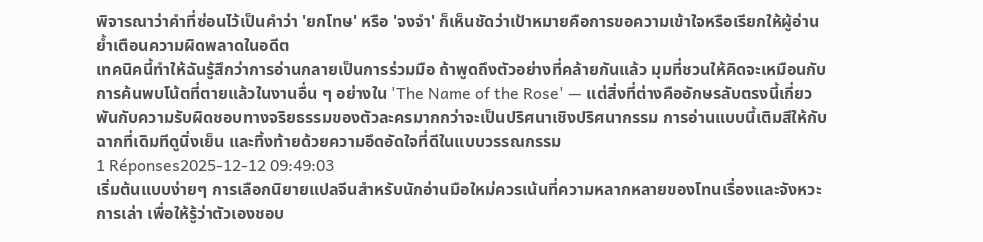พิจารณาว่าคำที่ซ่อนไว้เป็นคำว่า 'ยกโทษ' หรือ 'จงจำ' ก็เห็นชัดว่าเป้าหมายคือการขอความเข้าใจหรือเรียกให้ผู้อ่านย้ำเตือนความผิดพลาดในอดีต
เทคนิคนี้ทำให้ฉันรู้สึกว่าการอ่านกลายเป็นการร่วมมือ ถ้าพูดถึงตัวอย่างที่คล้ายกันแล้ว มุมที่ชวนให้คิดจะเหมือนกับการค้นพบโน้ตที่ตายแล้วในงานอื่น ๆ อย่างใน 'The Name of the Rose' — แต่สิ่งที่ต่างคืออักษรลับตรงนี้เกี่ยวพันกับความรับผิดชอบทางจริยธรรมของตัวละครมากกว่าจะเป็นปริศนาเชิงปริศนากรรม การอ่านแบบนี้เติมสีให้กับฉากที่เดิมทีดูนิ่งเย็น และทิ้งท้ายด้วยความอึดอัดใจที่ดีในแบบวรรณกรรม
1 Réponses2025-12-12 09:49:03
เริ่มต้นแบบง่ายๆ การเลือกนิยายแปลจีนสำหรับนักอ่านมือใหม่ควรเน้นที่ความหลากหลายของโทนเรื่องและจังหวะการเล่า เพื่อให้รู้ว่าตัวเองชอบ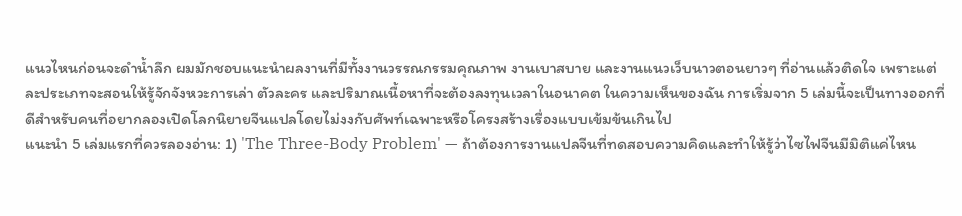แนวไหนก่อนจะดำน้ำลึก ผมมักชอบแนะนำผลงานที่มีทั้งงานวรรณกรรมคุณภาพ งานเบาสบาย และงานแนวเว็บนาวตอนยาวๆ ที่อ่านแล้วติดใจ เพราะแต่ละประเภทจะสอนให้รู้จักจังหวะการเล่า ตัวละคร และปริมาณเนื้อหาที่จะต้องลงทุนเวลาในอนาคต ในความเห็นของฉัน การเริ่มจาก 5 เล่มนี้จะเป็นทางออกที่ดีสำหรับคนที่อยากลองเปิดโลกนิยายจีนแปลโดยไม่งงกับศัพท์เฉพาะหรือโครงสร้างเรื่องแบบเข้มข้นเกินไป
แนะนำ 5 เล่มแรกที่ควรลองอ่าน: 1) 'The Three-Body Problem' — ถ้าต้องการงานแปลจีนที่ทดสอบความคิดและทำให้รู้ว่าไซไฟจีนมีมิติแค่ไหน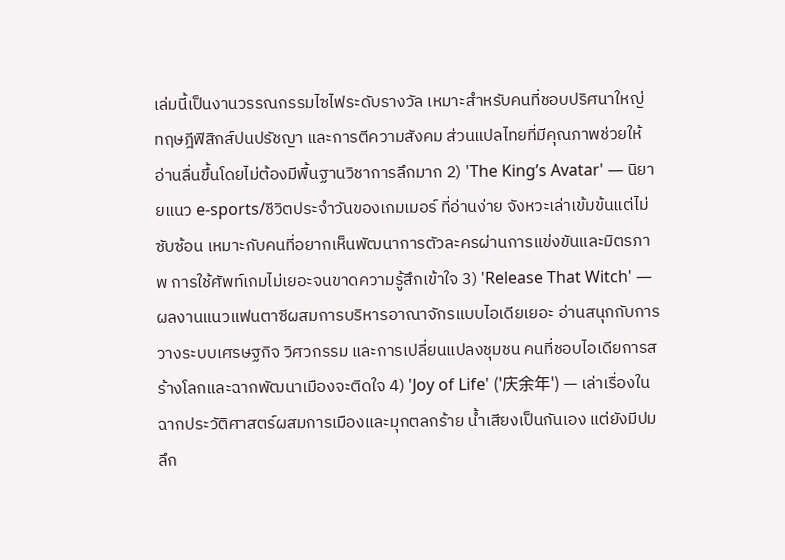เล่มนี้เป็นงานวรรณกรรมไซไฟระดับรางวัล เหมาะสำหรับคนที่ชอบปริศนาใหญ่ ทฤษฎีฟิสิกส์ปนปรัชญา และการตีความสังคม ส่วนแปลไทยที่มีคุณภาพช่วยให้อ่านลื่นขึ้นโดยไม่ต้องมีพื้นฐานวิชาการลึกมาก 2) 'The King’s Avatar' — นิยายแนว e-sports/ชีวิตประจำวันของเกมเมอร์ ที่อ่านง่าย จังหวะเล่าเข้มข้นแต่ไม่ซับซ้อน เหมาะกับคนที่อยากเห็นพัฒนาการตัวละครผ่านการแข่งขันและมิตรภาพ การใช้ศัพท์เกมไม่เยอะจนขาดความรู้สึกเข้าใจ 3) 'Release That Witch' — ผลงานแนวแฟนตาซีผสมการบริหารอาณาจักรแบบไอเดียเยอะ อ่านสนุกกับการวางระบบเศรษฐกิจ วิศวกรรม และการเปลี่ยนแปลงชุมชน คนที่ชอบไอเดียการสร้างโลกและฉากพัฒนาเมืองจะติดใจ 4) 'Joy of Life' ('庆余年') — เล่าเรื่องในฉากประวัติศาสตร์ผสมการเมืองและมุกตลกร้าย น้ำเสียงเป็นกันเอง แต่ยังมีปมลึก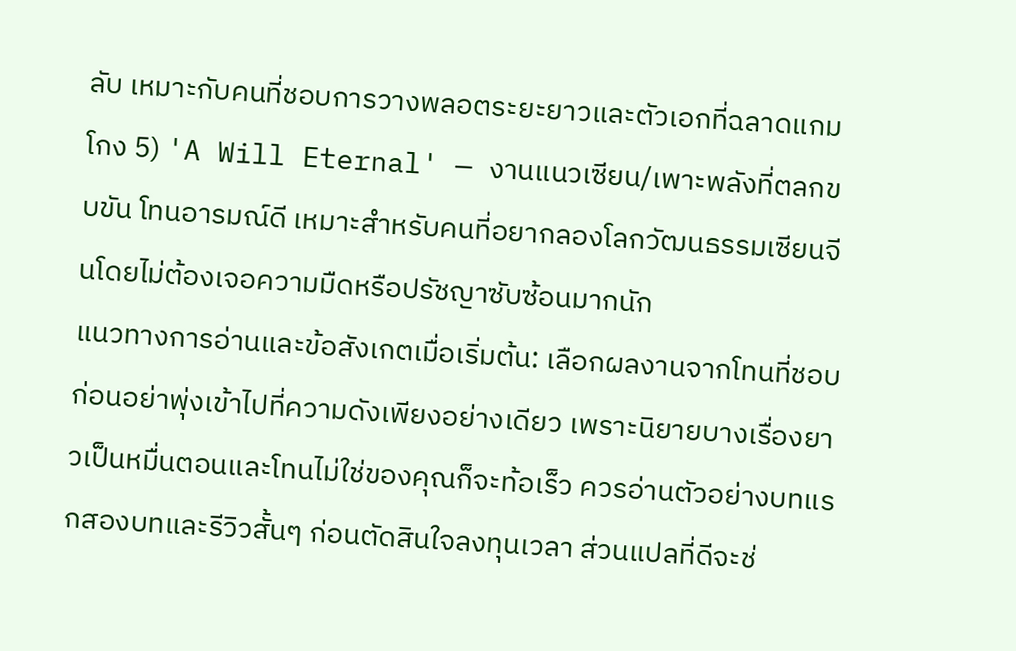ลับ เหมาะกับคนที่ชอบการวางพลอตระยะยาวและตัวเอกที่ฉลาดแกมโกง 5) 'A Will Eternal' — งานแนวเซียน/เพาะพลังที่ตลกขบขัน โทนอารมณ์ดี เหมาะสำหรับคนที่อยากลองโลกวัฒนธรรมเซียนจีนโดยไม่ต้องเจอความมืดหรือปรัชญาซับซ้อนมากนัก
แนวทางการอ่านและข้อสังเกตเมื่อเริ่มต้น: เลือกผลงานจากโทนที่ชอบก่อนอย่าพุ่งเข้าไปที่ความดังเพียงอย่างเดียว เพราะนิยายบางเรื่องยาวเป็นหมื่นตอนและโทนไม่ใช่ของคุณก็จะท้อเร็ว ควรอ่านตัวอย่างบทแรกสองบทและรีวิวสั้นๆ ก่อนตัดสินใจลงทุนเวลา ส่วนแปลที่ดีจะช่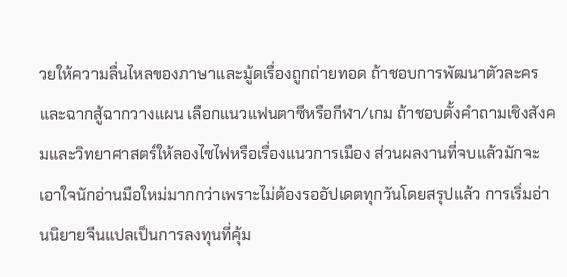วยให้ความลื่นไหลของภาษาและมู้ดเรื่องถูกถ่ายทอด ถ้าชอบการพัฒนาตัวละครและฉากสู้ฉากวางแผน เลือกแนวแฟนตาซีหรือกีฬา/เกม ถ้าชอบตั้งคำถามเชิงสังคมและวิทยาศาสตร์ให้ลองไซไฟหรือเรื่องแนวการเมือง ส่วนผลงานที่จบแล้วมักจะเอาใจนักอ่านมือใหม่มากกว่าเพราะไม่ต้องรออัปเดตทุกวันโดยสรุปแล้ว การเริ่มอ่านนิยายจีนแปลเป็นการลงทุนที่คุ้ม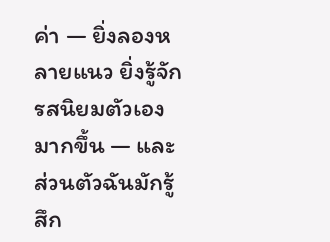ค่า — ยิ่งลองหลายแนว ยิ่งรู้จักรสนิยมตัวเองมากขึ้น — และส่วนตัวฉันมักรู้สึก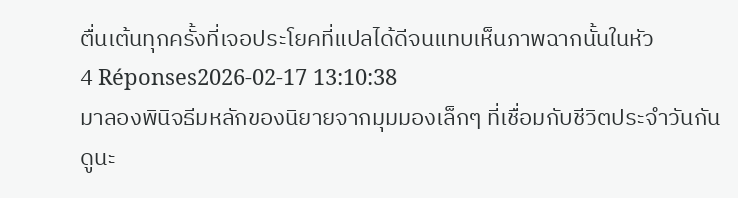ตื่นเต้นทุกครั้งที่เจอประโยคที่แปลได้ดีจนแทบเห็นภาพฉากนั้นในหัว
4 Réponses2026-02-17 13:10:38
มาลองพินิจธีมหลักของนิยายจากมุมมองเล็กๆ ที่เชื่อมกับชีวิตประจำวันกันดูนะ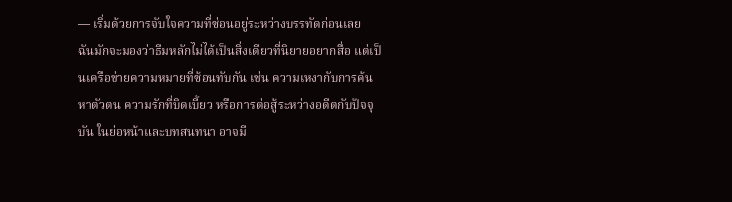— เริ่มด้วยการจับใจความที่ซ่อนอยู่ระหว่างบรรทัดก่อนเลย
ฉันมักจะมองว่าธีมหลักไม่ได้เป็นสิ่งเดียวที่นิยายอยากสื่อ แต่เป็นเครือข่ายความหมายที่ซ้อนทับกัน เช่น ความเหงากับการค้นหาตัวตน ความรักที่บิดเบี้ยว หรือการต่อสู้ระหว่างอดีตกับปัจจุบัน ในย่อหน้าและบทสนทนา อาจมี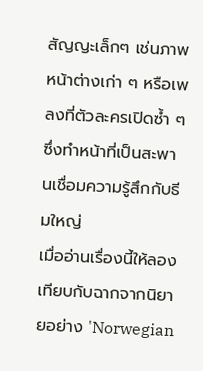สัญญะเล็กๆ เช่นภาพหน้าต่างเก่า ๆ หรือเพลงที่ตัวละครเปิดซ้ำ ๆ ซึ่งทำหน้าที่เป็นสะพานเชื่อมความรู้สึกกับธีมใหญ่
เมื่ออ่านเรื่องนี้ให้ลองเทียบกับฉากจากนิยายอย่าง 'Norwegian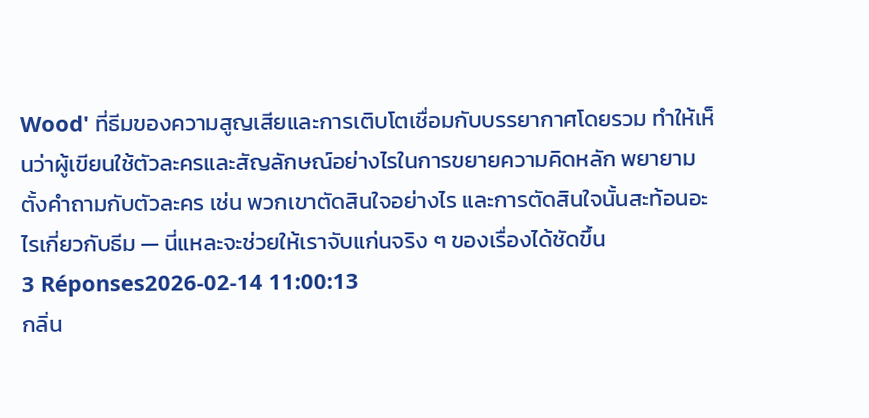Wood' ที่ธีมของความสูญเสียและการเติบโตเชื่อมกับบรรยากาศโดยรวม ทำให้เห็นว่าผู้เขียนใช้ตัวละครและสัญลักษณ์อย่างไรในการขยายความคิดหลัก พยายามตั้งคำถามกับตัวละคร เช่น พวกเขาตัดสินใจอย่างไร และการตัดสินใจนั้นสะท้อนอะไรเกี่ยวกับธีม — นี่แหละจะช่วยให้เราจับแก่นจริง ๆ ของเรื่องได้ชัดขึ้น
3 Réponses2026-02-14 11:00:13
กลิ่น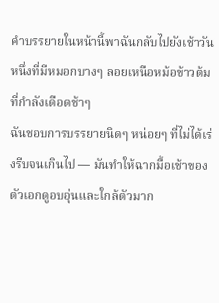คำบรรยายในหน้านี้พาฉันกลับไปยังเช้าวันหนึ่งที่มีหมอกบางๆ ลอยเหนือหม้อข้าวต้มที่กำลังเดือดช้าๆ
ฉันชอบการบรรยายนิดๆ หน่อยๆ ที่ไม่ได้เร่งรีบจนเกินไป — มันทำให้ฉากมื้อเช้าของตัวเอกดูอบอุ่นและใกล้ตัวมาก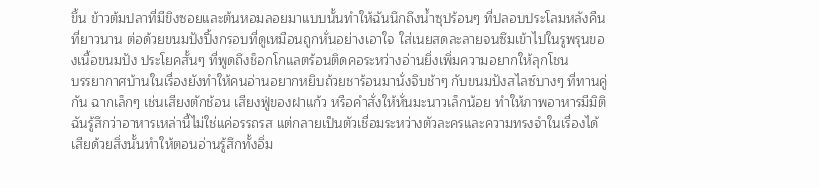ขึ้น ข้าวต้มปลาที่มีขิงซอยและต้นหอมลอยมาแบบนั้นทำให้ฉันนึกถึงน้ำซุปร้อนๆ ที่ปลอบประโลมหลังคืนที่ยาวนาน ต่อด้วยขนมปังปิ้งกรอบที่ดูเหมือนถูกหั่นอย่างเอาใจ ใส่เนยสดละลายจนซึมเข้าไปในรูพรุนของเนื้อขนมปัง ประโยคสั้นๆ ที่พูดถึงช็อกโกแลตร้อนติดคอระหว่างอ่านยิ่งเพิ่มความอยากให้ลุกโชน
บรรยากาศบ้านในเรื่องยังทำให้คนอ่านอยากหยิบถ้วยชาร้อนมานั่งจิบช้าๆ กับขนมปังสไลซ์บางๆ ที่ทานคู่กัน ฉากเล็กๆ เช่นเสียงตักช้อน เสียงฟู่ของฝาแก้ว หรือคำสั่งให้หั่นมะนาวเล็กน้อย ทำให้ภาพอาหารมีมิติ ฉันรู้สึกว่าอาหารเหล่านี้ไม่ใช่แค่อรรถรส แต่กลายเป็นตัวเชื่อมระหว่างตัวละครและความทรงจำในเรื่องได้เสียด้วยสิ่งนั้นทำให้ตอนอ่านรู้สึกทั้งอิ่ม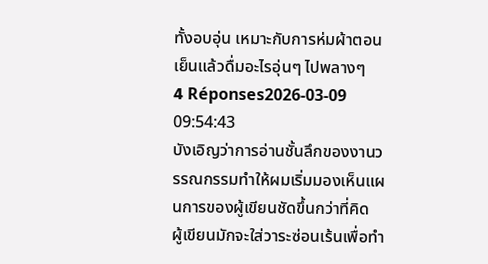ทั้งอบอุ่น เหมาะกับการห่มผ้าตอนเย็นแล้วดื่มอะไรอุ่นๆ ไปพลางๆ
4 Réponses2026-03-09 09:54:43
บังเอิญว่าการอ่านชั้นลึกของงานวรรณกรรมทำให้ผมเริ่มมองเห็นแผนการของผู้เขียนชัดขึ้นกว่าที่คิด
ผู้เขียนมักจะใส่วาระซ่อนเร้นเพื่อทำ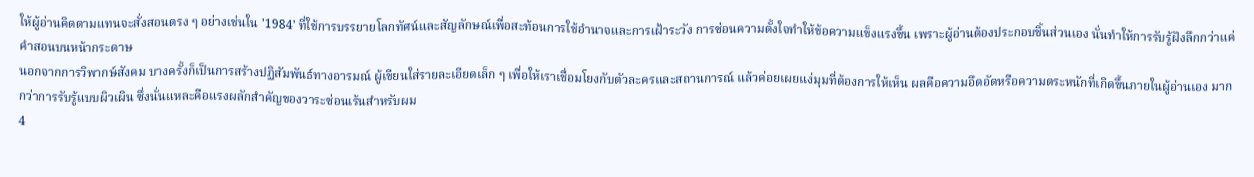ให้ผู้อ่านคิดตามแทนจะสั่งสอนตรง ๆ อย่างเช่นใน '1984' ที่ใช้การบรรยายโลกทัศน์และสัญลักษณ์เพื่อสะท้อนการใช้อำนาจและการเฝ้าระวัง การซ่อนความตั้งใจทำให้ข้อความแข็งแรงขึ้น เพราะผู้อ่านต้องประกอบชิ้นส่วนเอง นั่นทำให้การรับรู้ฝังลึกกว่าแค่คำสอนบนหน้ากระดาษ
นอกจากการวิพากษ์สังคม บางครั้งก็เป็นการสร้างปฏิสัมพันธ์ทางอารมณ์ ผู้เขียนใส่รายละเอียดเล็ก ๆ เพื่อให้เราเชื่อมโยงกับตัวละครและสถานการณ์ แล้วค่อยเผยแง่มุมที่ต้องการให้เห็น ผลคือความอึดอัดหรือความตระหนักที่เกิดขึ้นภายในผู้อ่านเอง มากกว่าการรับรู้แบบผิวเผิน ซึ่งนั่นแหละคือแรงผลักสำคัญของวาระซ่อนเร้นสำหรับผม
4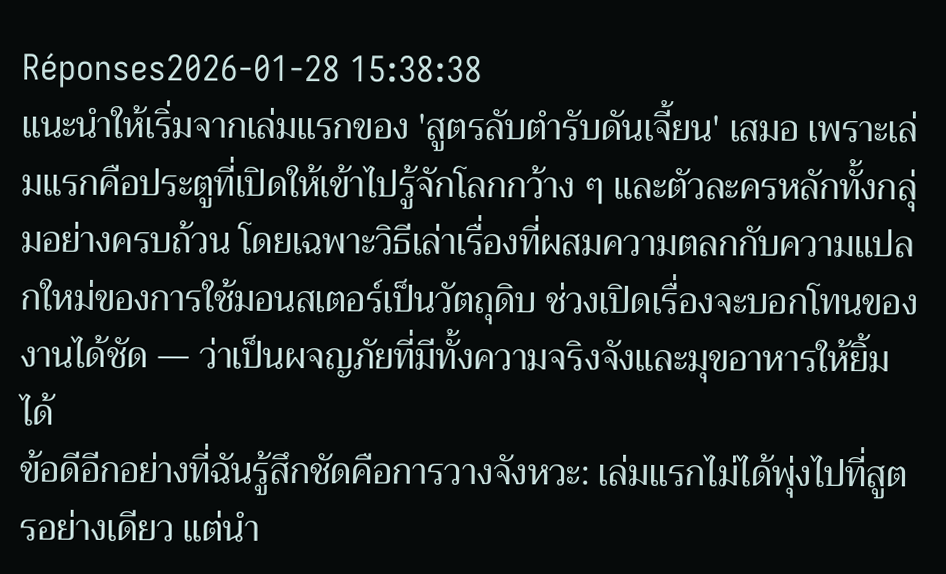Réponses2026-01-28 15:38:38
แนะนำให้เริ่มจากเล่มแรกของ 'สูตรลับตำรับดันเจี้ยน' เสมอ เพราะเล่มแรกคือประตูที่เปิดให้เข้าไปรู้จักโลกกว้าง ๆ และตัวละครหลักทั้งกลุ่มอย่างครบถ้วน โดยเฉพาะวิธีเล่าเรื่องที่ผสมความตลกกับความแปลกใหม่ของการใช้มอนสเตอร์เป็นวัตถุดิบ ช่วงเปิดเรื่องจะบอกโทนของงานได้ชัด — ว่าเป็นผจญภัยที่มีทั้งความจริงจังและมุขอาหารให้ยิ้มได้
ข้อดีอีกอย่างที่ฉันรู้สึกชัดคือการวางจังหวะ: เล่มแรกไม่ได้พุ่งไปที่สูตรอย่างเดียว แต่นำ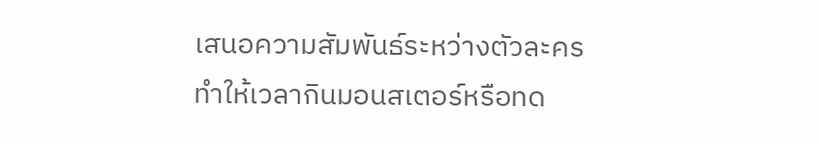เสนอความสัมพันธ์ระหว่างตัวละคร ทำให้เวลากินมอนสเตอร์หรือทด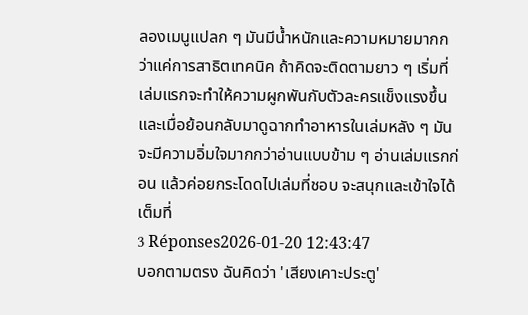ลองเมนูแปลก ๆ มันมีน้ำหนักและความหมายมากกว่าแค่การสาธิตเทคนิค ถ้าคิดจะติดตามยาว ๆ เริ่มที่เล่มแรกจะทำให้ความผูกพันกับตัวละครแข็งแรงขึ้น และเมื่อย้อนกลับมาดูฉากทำอาหารในเล่มหลัง ๆ มันจะมีความอิ่มใจมากกว่าอ่านแบบข้าม ๆ อ่านเล่มแรกก่อน แล้วค่อยกระโดดไปเล่มที่ชอบ จะสนุกและเข้าใจได้เต็มที่
3 Réponses2026-01-20 12:43:47
บอกตามตรง ฉันคิดว่า 'เสียงเคาะประตู'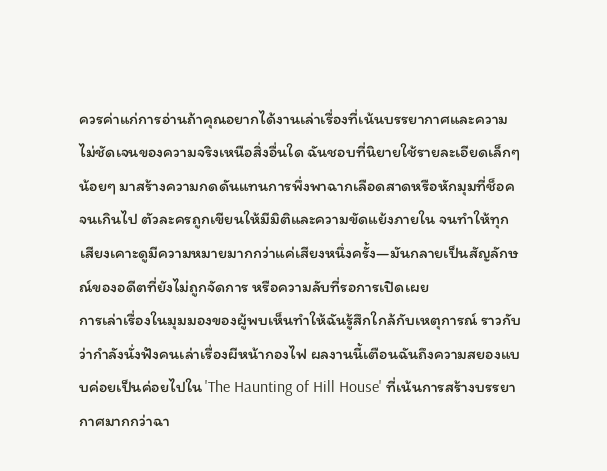ควรค่าแก่การอ่านถ้าคุณอยากได้งานเล่าเรื่องที่เน้นบรรยากาศและความไม่ชัดเจนของความจริงเหนือสิ่งอื่นใด ฉันชอบที่นิยายใช้รายละเอียดเล็กๆ น้อยๆ มาสร้างความกดดันแทนการพึ่งพาฉากเลือดสาดหรือหักมุมที่ช็อคจนเกินไป ตัวละครถูกเขียนให้มีมิติและความขัดแย้งภายใน จนทำให้ทุกเสียงเคาะดูมีความหมายมากกว่าแค่เสียงหนึ่งครั้ง—มันกลายเป็นสัญลักษณ์ของอดีตที่ยังไม่ถูกจัดการ หรือความลับที่รอการเปิดเผย
การเล่าเรื่องในมุมมองของผู้พบเห็นทำให้ฉันรู้สึกใกล้กับเหตุการณ์ ราวกับว่ากำลังนั่งฟังคนเล่าเรื่องผีหน้ากองไฟ ผลงานนี้เตือนฉันถึงความสยองแบบค่อยเป็นค่อยไปใน 'The Haunting of Hill House' ที่เน้นการสร้างบรรยากาศมากกว่าฉา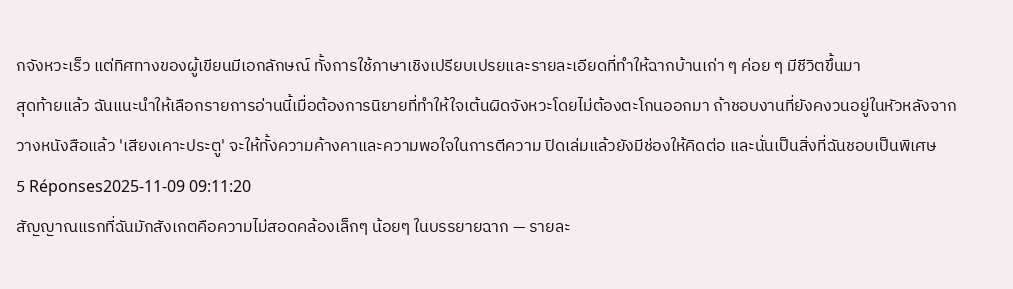กจังหวะเร็ว แต่ทิศทางของผู้เขียนมีเอกลักษณ์ ทั้งการใช้ภาษาเชิงเปรียบเปรยและรายละเอียดที่ทำให้ฉากบ้านเก่า ๆ ค่อย ๆ มีชีวิตขึ้นมา
สุดท้ายแล้ว ฉันแนะนำให้เลือกรายการอ่านนี้เมื่อต้องการนิยายที่ทำให้ใจเต้นผิดจังหวะโดยไม่ต้องตะโกนออกมา ถ้าชอบงานที่ยังคงวนอยู่ในหัวหลังจากวางหนังสือแล้ว 'เสียงเคาะประตู' จะให้ทั้งความค้างคาและความพอใจในการตีความ ปิดเล่มแล้วยังมีช่องให้คิดต่อ และนั่นเป็นสิ่งที่ฉันชอบเป็นพิเศษ
5 Réponses2025-11-09 09:11:20
สัญญาณแรกที่ฉันมักสังเกตคือความไม่สอดคล้องเล็กๆ น้อยๆ ในบรรยายฉาก — รายละ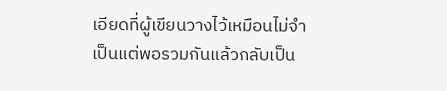เอียดที่ผู้เขียนวางไว้เหมือนไม่จำเป็นแต่พอรวมกันแล้วกลับเป็น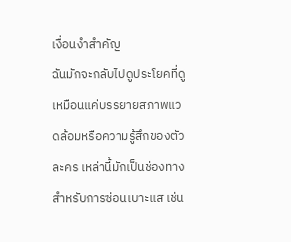เงื่อนงำสำคัญ
ฉันมักจะกลับไปดูประโยคที่ดูเหมือนแค่บรรยายสภาพแวดล้อมหรือความรู้สึกของตัวละคร เหล่านี้มักเป็นช่องทางสำหรับการซ่อนเบาะแส เช่น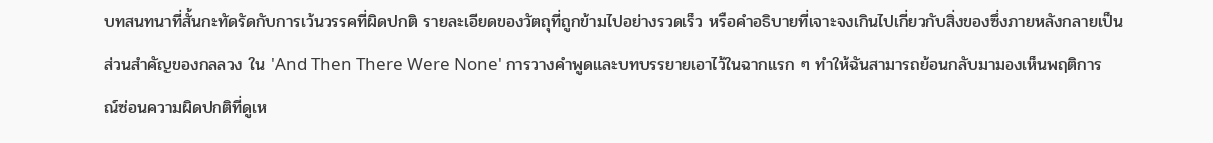บทสนทนาที่สั้นกะทัดรัดกับการเว้นวรรคที่ผิดปกติ รายละเอียดของวัตถุที่ถูกข้ามไปอย่างรวดเร็ว หรือคำอธิบายที่เจาะจงเกินไปเกี่ยวกับสิ่งของซึ่งภายหลังกลายเป็นส่วนสำคัญของกลลวง ใน 'And Then There Were None' การวางคำพูดและบทบรรยายเอาไว้ในฉากแรก ๆ ทำให้ฉันสามารถย้อนกลับมามองเห็นพฤติการณ์ซ่อนความผิดปกติที่ดูเห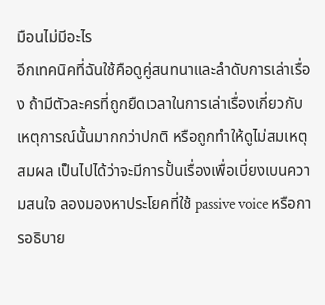มือนไม่มีอะไร
อีกเทคนิคที่ฉันใช้คือดูคู่สนทนาและลำดับการเล่าเรื่อง ถ้ามีตัวละครที่ถูกยืดเวลาในการเล่าเรื่องเกี่ยวกับเหตุการณ์นั้นมากกว่าปกติ หรือถูกทำให้ดูไม่สมเหตุสมผล เป็นไปได้ว่าจะมีการปั้นเรื่องเพื่อเบี่ยงเบนความสนใจ ลองมองหาประโยคที่ใช้ passive voice หรือการอธิบาย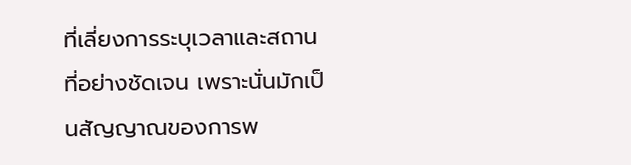ที่เลี่ยงการระบุเวลาและสถานที่อย่างชัดเจน เพราะนั่นมักเป็นสัญญาณของการพ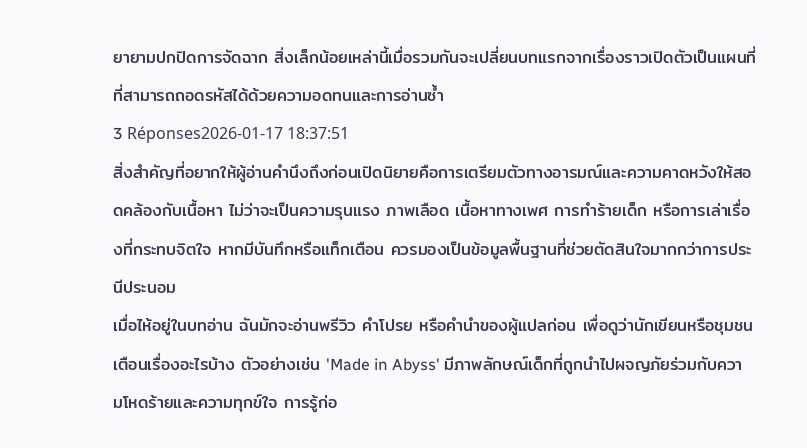ยายามปกปิดการจัดฉาก สิ่งเล็กน้อยเหล่านี้เมื่อรวมกันจะเปลี่ยนบทแรกจากเรื่องราวเปิดตัวเป็นแผนที่ที่สามารถถอดรหัสได้ด้วยความอดทนและการอ่านซ้ำ
3 Réponses2026-01-17 18:37:51
สิ่งสำคัญที่อยากให้ผู้อ่านคำนึงถึงก่อนเปิดนิยายคือการเตรียมตัวทางอารมณ์และความคาดหวังให้สอดคล้องกับเนื้อหา ไม่ว่าจะเป็นความรุนแรง ภาพเลือด เนื้อหาทางเพศ การทำร้ายเด็ก หรือการเล่าเรื่องที่กระทบจิตใจ หากมีบันทึกหรือแท็กเตือน ควรมองเป็นข้อมูลพื้นฐานที่ช่วยตัดสินใจมากกว่าการประนีประนอม
เมื่อไห้อยู่ในบทอ่าน ฉันมักจะอ่านพรีวิว คำโปรย หรือคำนำของผู้แปลก่อน เพื่อดูว่านักเขียนหรือชุมชนเตือนเรื่องอะไรบ้าง ตัวอย่างเช่น 'Made in Abyss' มีภาพลักษณ์เด็กที่ถูกนำไปผจญภัยร่วมกับความโหดร้ายและความทุกข์ใจ การรู้ก่อ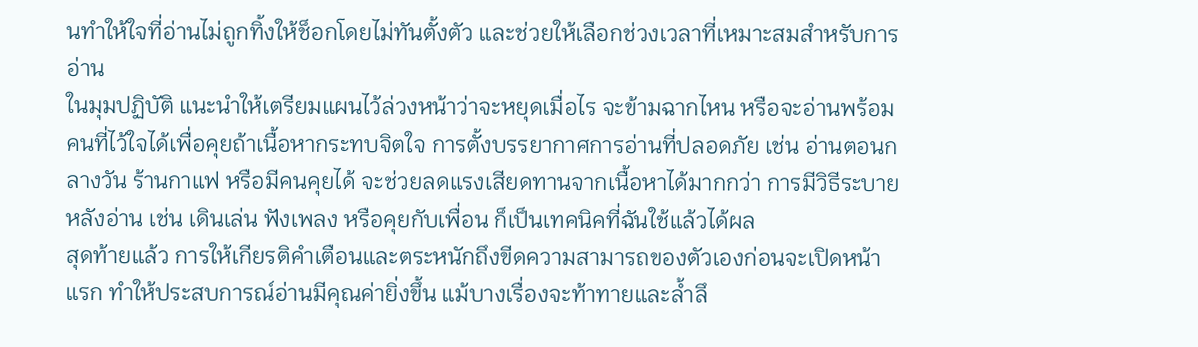นทำให้ใจที่อ่านไม่ถูกทิ้งให้ช็อกโดยไม่ทันตั้งตัว และช่วยให้เลือกช่วงเวลาที่เหมาะสมสำหรับการอ่าน
ในมุมปฏิบัติ แนะนำให้เตรียมแผนไว้ล่วงหน้าว่าจะหยุดเมื่อไร จะข้ามฉากไหน หรือจะอ่านพร้อมคนที่ไว้ใจได้เพื่อคุยถ้าเนื้อหากระทบจิตใจ การตั้งบรรยากาศการอ่านที่ปลอดภัย เช่น อ่านตอนกลางวัน ร้านกาแฟ หรือมีคนคุยได้ จะช่วยลดแรงเสียดทานจากเนื้อหาได้มากกว่า การมีวิธีระบายหลังอ่าน เช่น เดินเล่น ฟังเพลง หรือคุยกับเพื่อน ก็เป็นเทคนิคที่ฉันใช้แล้วได้ผล
สุดท้ายแล้ว การให้เกียรติคำเตือนและตระหนักถึงขีดความสามารถของตัวเองก่อนจะเปิดหน้าแรก ทำให้ประสบการณ์อ่านมีคุณค่ายิ่งขึ้น แม้บางเรื่องจะท้าทายและล้ำลึ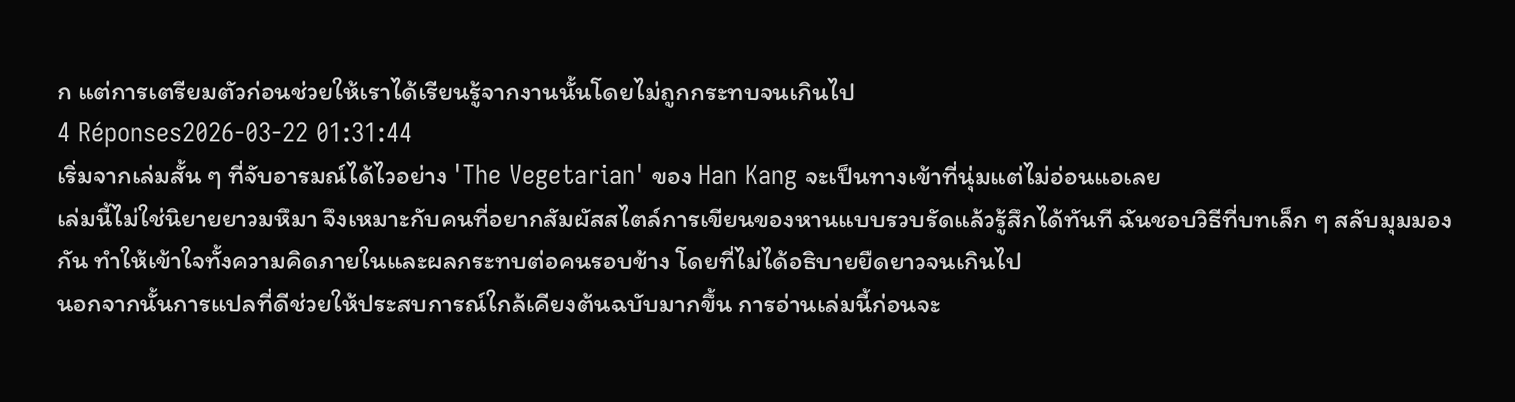ก แต่การเตรียมตัวก่อนช่วยให้เราได้เรียนรู้จากงานนั้นโดยไม่ถูกกระทบจนเกินไป
4 Réponses2026-03-22 01:31:44
เริ่มจากเล่มสั้น ๆ ที่จับอารมณ์ได้ไวอย่าง 'The Vegetarian' ของ Han Kang จะเป็นทางเข้าที่นุ่มแต่ไม่อ่อนแอเลย
เล่มนี้ไม่ใช่นิยายยาวมหึมา จึงเหมาะกับคนที่อยากสัมผัสสไตล์การเขียนของหานแบบรวบรัดแล้วรู้สึกได้ทันที ฉันชอบวิธีที่บทเล็ก ๆ สลับมุมมองกัน ทำให้เข้าใจทั้งความคิดภายในและผลกระทบต่อคนรอบข้าง โดยที่ไม่ได้อธิบายยืดยาวจนเกินไป
นอกจากนั้นการแปลที่ดีช่วยให้ประสบการณ์ใกล้เคียงต้นฉบับมากขึ้น การอ่านเล่มนี้ก่อนจะ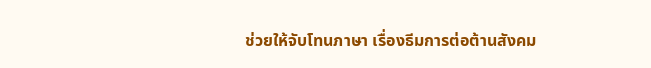ช่วยให้จับโทนภาษา เรื่องธีมการต่อต้านสังคม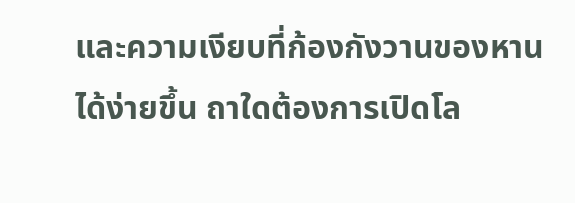และความเงียบที่ก้องกังวานของหานได้ง่ายขึ้น ถาใดต้องการเปิดโล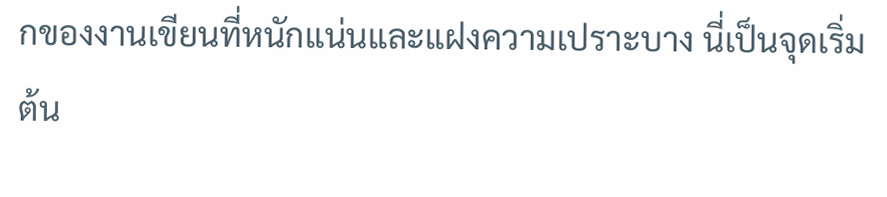กของงานเขียนที่หนักแน่นและแฝงความเปราะบาง นี่เป็นจุดเริ่มต้น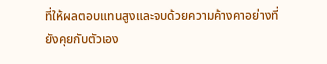ที่ให้ผลตอบแทนสูงและจบด้วยความค้างคาอย่างที่ยังคุยกับตัวเอง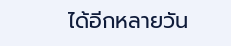ได้อีกหลายวัน